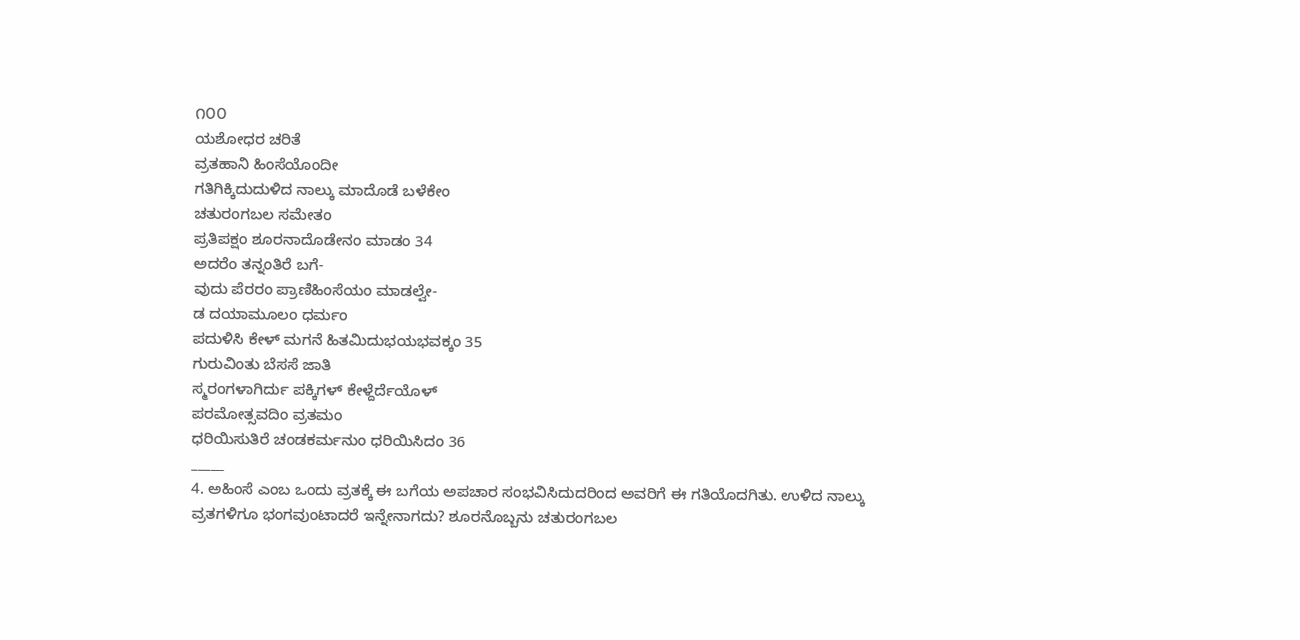೧೦೦
ಯಶೋಧರ ಚರಿತೆ
ವ್ರತಹಾನಿ ಹಿಂಸೆಯೊಂದೀ
ಗತಿಗಿಕ್ಕಿದುದುಳಿದ ನಾಲ್ಕು ಮಾದೊಡೆ ಬಳೆಕೇಂ
ಚತುರಂಗಬಲ ಸಮೇತಂ
ಪ್ರತಿಪಕ್ಷಂ ಶೂರನಾದೊಡೇನಂ ಮಾಡಂ 34
ಅದರೆಂ ತನ್ನಂತಿರೆ ಬಗೆ-
ವುದು ಪೆರರಂ ಪ್ರಾಣಿಹಿಂಸೆಯಂ ಮಾಡಲ್ವೇ-
ಡ ದಯಾಮೂಲಂ ಧರ್ಮಂ
ಪದುಳಿಸಿ ಕೇಳ್ ಮಗನೆ ಹಿತಮಿದುಭಯಭವಕ್ಕಂ 35
ಗುರುವಿಂತು ಬೆಸಸೆ ಜಾತಿ
ಸ್ಮರಂಗಳಾಗಿರ್ದು ಪಕ್ಕಿಗಳ್ ಕೇಳ್ದೆರ್ದೆಯೊಳ್
ಪರಮೋತ್ಸವದಿಂ ವ್ರತಮಂ
ಧರಿಯಿಸುತಿರೆ ಚಂಡಕರ್ಮನುಂ ಧರಿಯಿಸಿದಂ 36
_____
4. ಅಹಿಂಸೆ ಎಂಬ ಒಂದು ವ್ರತಕ್ಕೆ ಈ ಬಗೆಯ ಅಪಚಾರ ಸಂಭವಿಸಿದುದರಿಂದ ಅವರಿಗೆ ಈ ಗತಿಯೊದಗಿತು. ಉಳಿದ ನಾಲ್ಕು ವ್ರತಗಳಿಗೂ ಭಂಗವುಂಟಾದರೆ ಇನ್ನೇನಾಗದು? ಶೂರನೊಬ್ಬನು ಚತುರಂಗಬಲ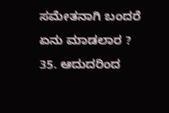ಸಮೇತನಾಗಿ ಬಂದರೆ ಏನು ಮಾಡಲಾರ ? 35. ಆದುದರಿಂದ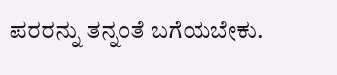ಪರರನ್ನು ತನ್ನಂತೆ ಬಗೆಯಬೇಕು.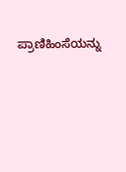ಪ್ರಾಣಿಹಿಂಸೆಯನ್ನು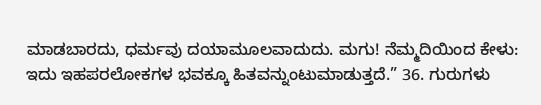ಮಾಡಬಾರದು, ಧರ್ಮವು ದಯಾಮೂಲವಾದುದು. ಮಗು! ನೆಮ್ಮದಿಯಿಂದ ಕೇಳು: ಇದು ಇಹಪರಲೋಕಗಳ ಭವಕ್ಕೂ ಹಿತವನ್ನುಂಟುಮಾಡುತ್ತದೆ.” 36. ಗುರುಗಳು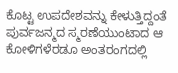ಕೊಟ್ಟ ಉಪದೇಶವನ್ನು ಕೇಳುತ್ತಿದ್ದಂತೆ ಪುರ್ವಜನ್ಮದ ಸ್ಮರಣೆಯುಂಟಾದ ಆ ಕೋಳಿಗಳೆರಡೂ ಅಂತರಂಗದಲ್ಲಿ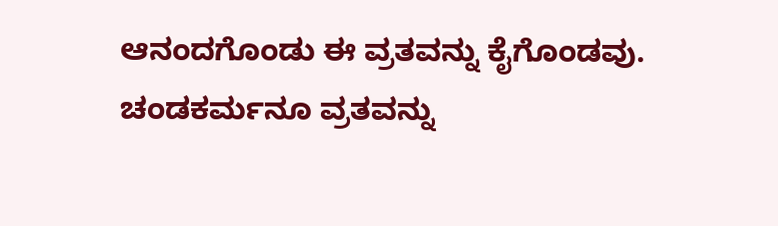ಆನಂದಗೊಂಡು ಈ ವ್ರತವನ್ನು ಕೈಗೊಂಡವು. ಚಂಡಕರ್ಮನೂ ವ್ರತವನ್ನು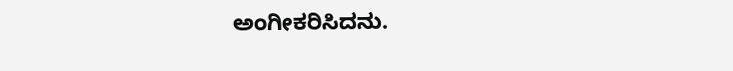ಅಂಗೀಕರಿಸಿದನು.